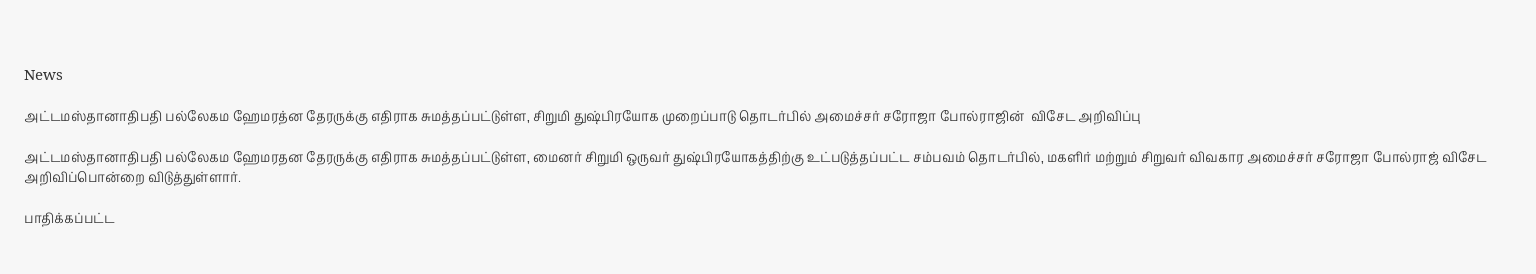News

அட்டமஸ்தானாதிபதி பல்லேகம ஹேமரத்ன தேரருக்கு எதிராக சுமத்தப்பட்டுள்ள, சிறுமி துஷ்பிரயோக முறைப்பாடு தொடர்பில் அமைச்சர் சரோஜா போல்ராஜின்  விசேட அறிவிப்பு

அட்டமஸ்தானாதிபதி பல்லேகம ஹேமரதன தேரருக்கு எதிராக சுமத்தப்பட்டுள்ள, மைனர் சிறுமி ஒருவர் துஷ்பிரயோகத்திற்கு உட்படுத்தப்பட்ட சம்பவம் தொடர்பில், மகளிர் மற்றும் சிறுவர் விவகார அமைச்சர் சரோஜா போல்ராஜ் விசேட அறிவிப்பொன்றை விடுத்துள்ளார்.

பாதிக்கப்பட்ட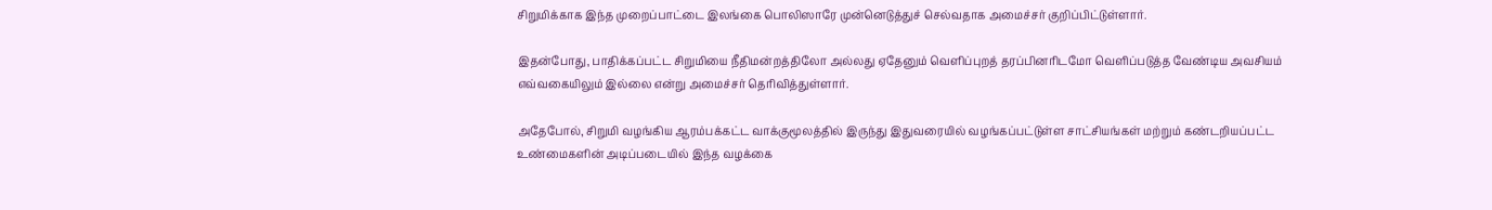சிறுமிக்காக இந்த முறைப்பாட்டை இலங்கை பொலிஸாரே முன்னெடுத்துச் செல்வதாக அமைச்சர் குறிப்பிட்டுள்ளார்.

இதன்போது, பாதிக்கப்பட்ட சிறுமியை நீதிமன்றத்திலோ அல்லது ஏதேனும் வெளிப்புறத் தரப்பினரிடமோ வெளிப்படுத்த வேண்டிய அவசியம் எவ்வகையிலும் இல்லை என்று அமைச்சர் தெரிவித்துள்ளார்.

அதேபோல், சிறுமி வழங்கிய ஆரம்பக்கட்ட வாக்குமூலத்தில் இருந்து இதுவரையில் வழங்கப்பட்டுள்ள சாட்சியங்கள் மற்றும் கண்டறியப்பட்ட உண்மைகளின் அடிப்படையில் இந்த வழக்கை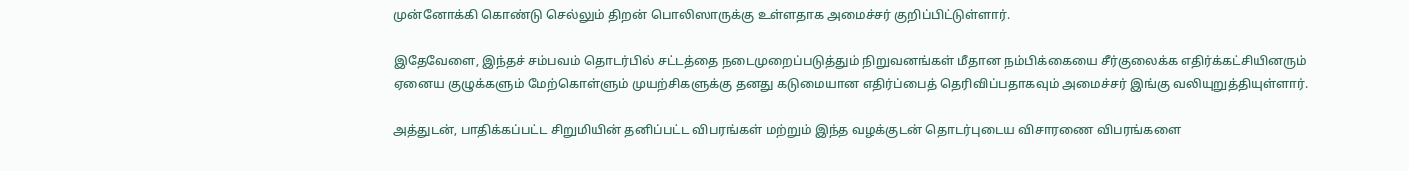முன்னோக்கி கொண்டு செல்லும் திறன் பொலிஸாருக்கு உள்ளதாக அமைச்சர் குறிப்பிட்டுள்ளார்.

இதேவேளை, இந்தச் சம்பவம் தொடர்பில் சட்டத்தை நடைமுறைப்படுத்தும் நிறுவனங்கள் மீதான நம்பிக்கையை சீர்குலைக்க எதிர்க்கட்சியினரும் ஏனைய குழுக்களும் மேற்கொள்ளும் முயற்சிகளுக்கு தனது கடுமையான எதிர்ப்பைத் தெரிவிப்பதாகவும் அமைச்சர் இங்கு வலியுறுத்தியுள்ளார்.

அத்துடன், பாதிக்கப்பட்ட சிறுமியின் தனிப்பட்ட விபரங்கள் மற்றும் இந்த வழக்குடன் தொடர்புடைய விசாரணை விபரங்களை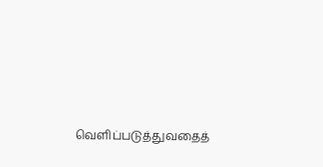வெளிப்படுத்துவதைத்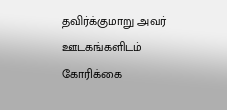தவிர்க்குமாறு அவர் ஊடகங்களிடம் கோரிக்கை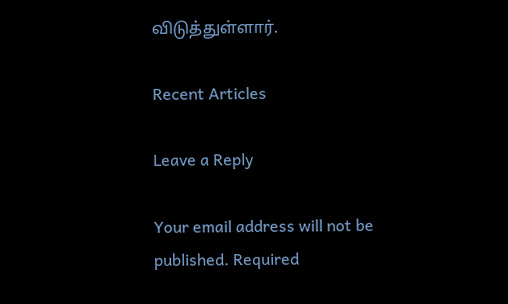விடுத்துள்ளார்.

Recent Articles

Leave a Reply

Your email address will not be published. Required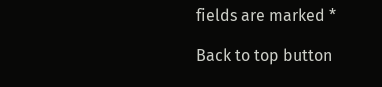fields are marked *

Back to top button